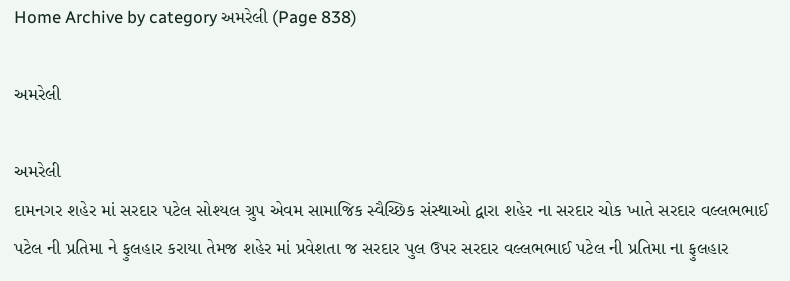Home Archive by category અમરેલી (Page 838)

અમરેલી

અમરેલી
દામનગર શહેર માં સરદાર પટેલ સોશ્યલ ગ્રુપ એવમ સામાજિક સ્વૈચ્છિક સંસ્થાઓ દ્વારા શહેર ના સરદાર ચોક ખાતે સરદાર વલ્લભભાઈ પટેલ ની પ્રતિમા ને ફુલહાર કરાયા તેમજ શહેર માં પ્રવેશતા જ સરદાર પુલ ઉપર સરદાર વલ્લભભાઈ પટેલ ની પ્રતિમા ના ફુલહાર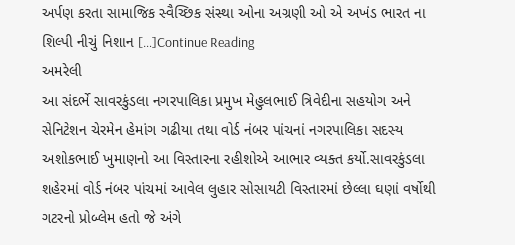અર્પણ કરતા સામાજિક સ્વૈચ્છિક સંસ્થા ઓના અગ્રણી ઓ એ અખંડ ભારત ના શિલ્પી નીચું નિશાન […]Continue Reading
અમરેલી
આ સંદર્ભે સાવરકુંડલા નગરપાલિકા પ્રમુખ મેહુલભાઈ ત્રિવેદીના સહયોગ અને સેનિટેશન ચેરમેન હેમાંગ ગઢીયા તથા વોર્ડ નંબર પાંચનાં નગરપાલિકા સદસ્ય અશોકભાઈ ખુમાણનો આ વિસ્તારના રહીશોએ આભાર વ્યક્ત કર્યો.સાવરકુંડલા શહેરમાં વોર્ડ નંબર પાંચમાં આવેલ લુહાર સોસાયટી વિસ્તારમાં છેલ્લા ઘણાં વર્ષોથી ગટરનો પ્રોબ્લેમ હતો જે અંગે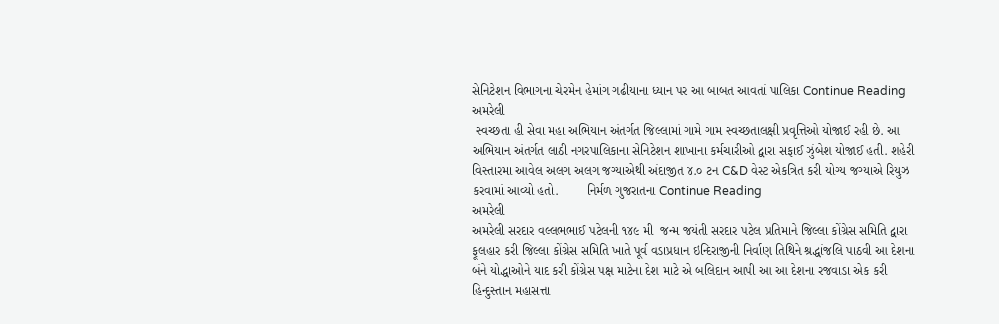સેનિટેશન વિભાગના ચેરમેન હેમાંગ ગઢીયાના ધ્યાન પર આ બાબત આવતાં પાલિકા Continue Reading
અમરેલી
 સ્વચ્છતા હી સેવા મહા અભિયાન અંતર્ગત જિલ્લામાં ગામે ગામ સ્વચ્છતાલક્ષી પ્રવૃત્તિઓ યોજાઈ રહી છે. આ અભિયાન અંતર્ગત લાઠી નગરપાલિકાના સેનિટેશન શાખાના કર્મચારીઓ દ્વારા સફાઈ ઝુંબેશ યોજાઈ હતી. શહેરી વિસ્તારમા આવેલ અલગ અલગ જગ્યાએથી અંદાજીત ૪.૦ ટન C&D વેસ્ટ એકત્રિત કરી યોગ્ય જગ્યાએ રિયુઝ કરવામાં આવ્યો હતો.        નિર્મળ ગુજરાતના Continue Reading
અમરેલી
અમરેલી સરદાર વલ્લભભાઈ પટેલની ૧૪૯ મી  જન્મ જયંતી સરદાર પટેલ પ્રતિમાને જિલ્લા કોંગ્રેસ સમિતિ દ્વારા ફૂલહાર કરી જિલ્લા કોંગ્રેસ સમિતિ ખાતે પૂર્વ વડાપ્રધાન ઇન્દિરાજીની નિર્વાણ તિથિને શ્રદ્ધાંજલિ પાઠવી આ દેશના બંને યોદ્ધાઓને યાદ કરી કોંગ્રેસ પક્ષ માટેના દેશ માટે એ બલિદાન આપી આ આ દેશના રજવાડા એક કરી હિન્દુસ્તાન મહાસત્તા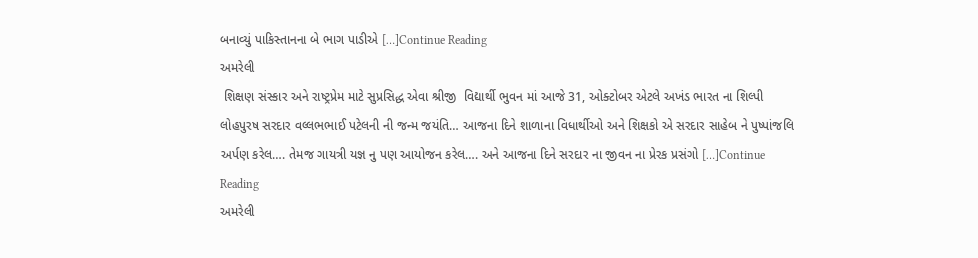બનાવ્યું પાકિસ્તાનના બે ભાગ પાડીએ […]Continue Reading
અમરેલી
 શિક્ષણ સંસ્કાર અને રાષ્ટ્રપ્રેમ માટે સુપ્રસિદ્ધ એવા શ્રીજી  વિદ્યાર્થી ભુવન માં આજે 31, ઓક્ટોબર એટલે અખંડ ભારત ના શિલ્પી લોહપુરષ સરદાર વલ્લભભાઈ પટેલની ની જન્મ જયંતિ… આજના દિને શાળાના વિધાર્થીઓ અને શિક્ષકો એ સરદાર સાહેબ ને પુષ્પાંજલિ અર્પણ કરેલ…. તેમજ ગાયત્રી યજ્ઞ નુ પણ આયોજન કરેલ…. અને આજના દિને સરદાર ના જીવન ના પ્રેરક પ્રસંગો […]Continue Reading
અમરેલી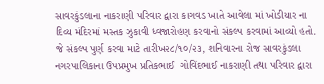સાવરકુંડલાના નાકરાણી પરિવાર દ્વારા કાગવડ ખાતે આવેલા માં ખોડીયાર ના દિવ્ય મંદિરમાં મસ્તક ઝુકાવી ધ્વજારોહણ કરવાનો સંકલ્પ કરવામાં આવ્યો હતો. જે સંકલ્પ પુર્ણ કરવા માટે તારીખ૨૮/૧૦/૨૩, શનિવારના રોજ સાવરકુંડલા નગરપાલિકાના ઉપપ્રમુખ પ્રતિકભાઈ  ગોવિંદભાઈ નાકરાણી તથા પરિવાર દ્વારા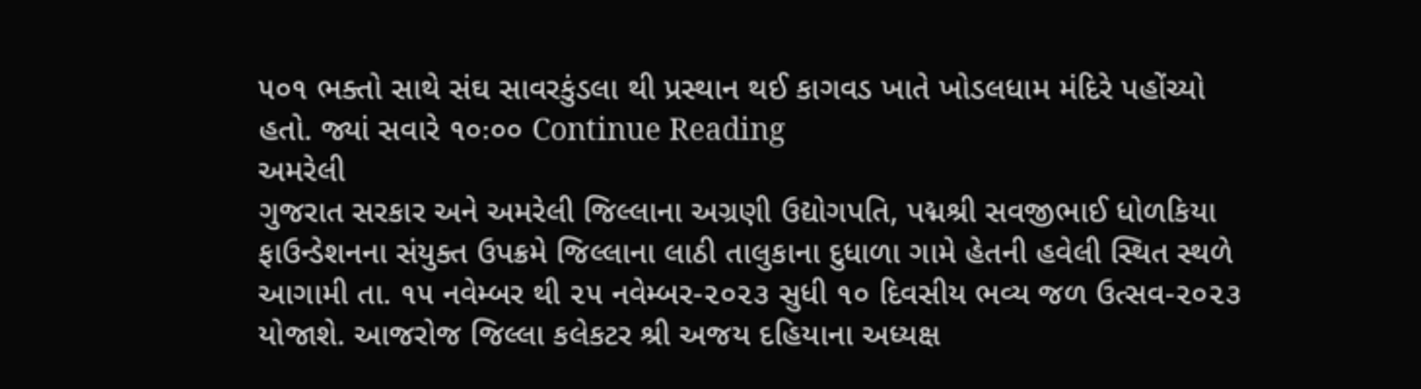૫૦૧ ભક્તો સાથે સંઘ સાવરકુંડલા થી પ્રસ્થાન થઈ કાગવડ ખાતે ખોડલધામ મંદિરે પહોંચ્યો હતો. જ્યાં સવારે ૧૦ઃ૦૦ Continue Reading
અમરેલી
ગુજરાત સરકાર અને અમરેલી જિલ્લાના અગ્રણી ઉદ્યોગપતિ, પદ્મશ્રી સવજીભાઈ ધોળકિયા ફાઉન્ડેશનના સંયુક્ત ઉપક્રમે જિલ્લાના લાઠી તાલુકાના દુધાળા ગામે હેતની હવેલી સ્થિત સ્થળે આગામી તા. ૧૫ નવેમ્બર થી ૨૫ નવેમ્બર-૨૦૨૩ સુધી ૧૦ દિવસીય ભવ્ય જળ ઉત્સવ-૨૦૨૩ યોજાશે. આજરોજ જિલ્લા કલેકટર શ્રી અજય દહિયાના અધ્યક્ષ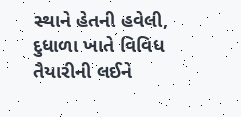સ્થાને હેતની હવેલી, દુધાળા ખાતે વિવિધ તૈયારીની લઈને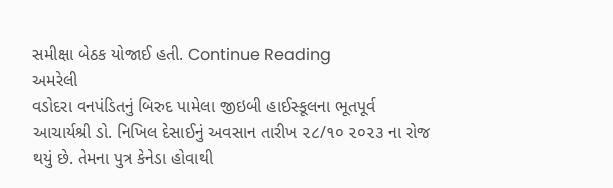સમીક્ષા બેઠક યોજાઈ હતી. Continue Reading
અમરેલી
વડોદરા વનપંડિતનું બિરુદ પામેલા જીઇબી હાઈસ્કૂલના ભૂતપૂર્વ આચાર્યશ્રી ડો. નિખિલ દેસાઈનું અવસાન તારીખ ૨૮/૧૦ ૨૦૨૩ ના રોજ થયું છે. તેમના પુત્ર કેનેડા હોવાથી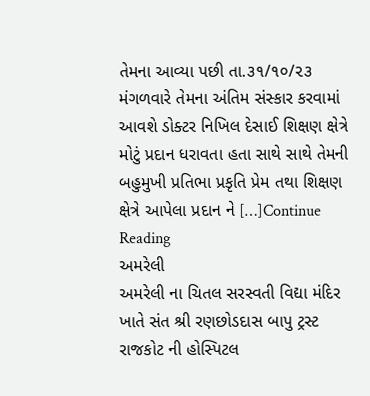તેમના આવ્યા પછી તા.૩૧/૧૦/૨૩  મંગળવારે તેમના અંતિમ સંસ્કાર કરવામાં આવશે ડોક્ટર નિખિલ દેસાઈ શિક્ષણ ક્ષેત્રે મોટું પ્રદાન ધરાવતા હતા સાથે સાથે તેમની બહુમુખી પ્રતિભા પ્રકૃતિ પ્રેમ તથા શિક્ષણ ક્ષેત્રે આપેલા પ્રદાન ને […]Continue Reading
અમરેલી
અમરેલી ના ચિતલ સરસ્વતી વિદ્યા મંદિર ખાતે સંત શ્રી રણછોડદાસ બાપુ ટ્રસ્ટ રાજકોટ ની હોસ્પિટલ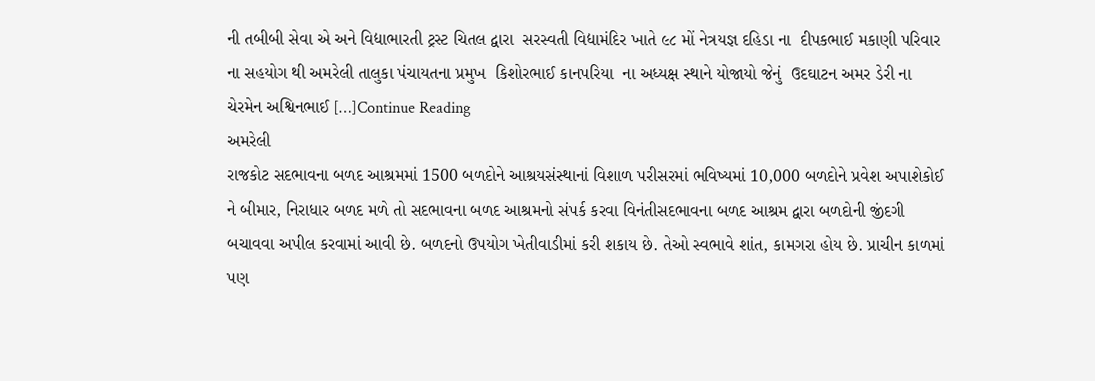ની તબીબી સેવા એ અને વિદ્યાભારતી ટ્રસ્ટ ચિતલ દ્વારા  સરસ્વતી વિદ્યામંદિર ખાતે ૯૮ મોં નેત્રયજ્ઞ દહિડા ના  દીપકભાઈ મકાણી પરિવાર ના સહયોગ થી અમરેલી તાલુકા પંચાયતના પ્રમુખ  કિશોરભાઈ કાનપરિયા  ના અધ્યક્ષ સ્થાને યોજાયો જેનું  ઉદઘાટન અમર ડેરી ના ચેરમેન અશ્વિનભાઈ […]Continue Reading
અમરેલી
રાજકોટ સદભાવના બળદ આશ્રમમાં 1500 બળદોને આશ્રયસંસ્થાનાં વિશાળ પરીસરમાં ભવિષ્યમાં 10,000 બળદોને પ્રવેશ અપાશેકોઈ ને બીમાર, નિરાધાર બળદ મળે તો સદભાવના બળદ આશ્રમનો સંપર્ક કરવા વિનંતીસદભાવના બળદ આશ્રમ દ્વારા બળદોની જીંદગી બચાવવા અપીલ કરવામાં આવી છે. બળદનો ઉપયોગ ખેતીવાડીમાં કરી શકાય છે. તેઓ સ્વભાવે શાંત, કામગરા હોય છે. પ્રાચીન કાળમાં પણ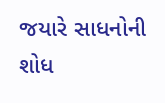જયારે સાધનોની શોધ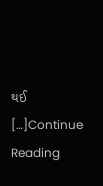થઈ […]Continue Reading